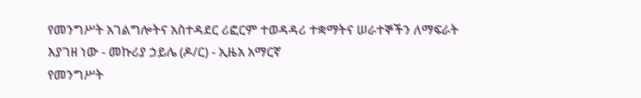የመንግሥት አገልግሎትና አስተዳደር ሪፎርም ተወዳዳሪ ተቋማትና ሠራተኞችን ለማፍራት እያገዘ ነው - መኩሪያ ኃይሌ (ዶ/ር) - ኢዜአ አማርኛ
የመንግሥት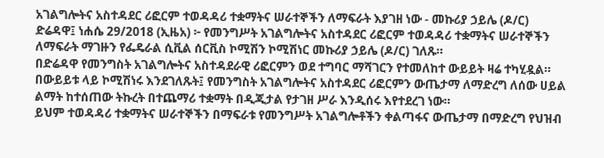አገልግሎትና አስተዳደር ሪፎርም ተወዳዳሪ ተቋማትና ሠራተኞችን ለማፍራት እያገዘ ነው - መኩሪያ ኃይሌ (ዶ/ር)
ድሬዳዋ፤ ነሐሴ 29/2018 (ኢዜአ) ፦ የመንግሥት አገልግሎትና አስተዳደር ሪፎርም ተወዳዳሪ ተቋማትና ሠራተኞችን ለማፍራት ማገዙን የፌዴራል ሲቪል ሰርቪስ ኮሚሽን ኮሚሽነር መኩሪያ ኃይሌ (ዶ/ር) ገለጹ።
በድሬዳዋ የመንግስት አገልግሎትና አስተዳደራዊ ሪፎርምን ወደ ተግባር ማሻገርን የተመለከተ ውይይት ዛሬ ተካሂዷል።
በውይይቱ ላይ ኮሚሽነሩ እንደገለጹት፤ የመንግስት አገልግሎትና አስተዳደር ሪፎርምን ውጤታማ ለማድረግ ለሰው ሀይል ልማት ከተሰጠው ትኩረት በተጨማሪ ተቋማት በዲጂታል የታገዘ ሥራ እንዲሰሩ እየተደረገ ነው።
ይህም ተወዳዳሪ ተቋማትና ሠራተኞችን በማፍራቱ የመንግሥት አገልግሎቶችን ቀልጣፋና ውጤታማ በማድረግ የህዝብ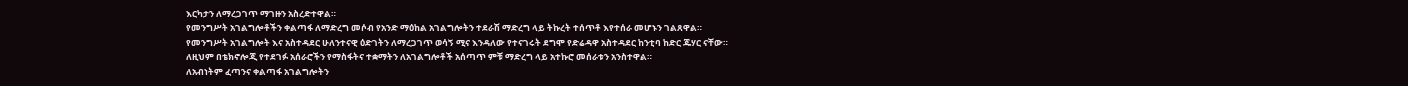እርካታን ለማረጋገጥ ማገዙን አስረድተዋል።
የመንግሥት አገልግሎቶችን ቀልጣፋ ለማድረግ መሶብ የአንድ ማዕከል አገልግሎትን ተደራሽ ማድረግ ላይ ትኩረት ተሰጥቶ እየተሰራ መሆኑን ገልጸዋል።
የመንግሥት አገልግሎት እና አስተዳደር ሁለንተናዊ ዕድገትን ለማረጋገጥ ወሳኝ ሚና እንዳለው የተናገሩት ደግሞ የድሬዳዋ አስተዳደር ከንቲባ ከድር ጁሃር ናቸው።
ለዚህም በቴክኖሎጂ የተደገፉ አሰራሮችን የማስፋትና ተቋማትን ለአገልግሎቶች አሰጣጥ ምቹ ማድረግ ላይ አተኩሮ መሰራቱን አንስተዋል።
ለአብነትም ፈጣንና ቀልጣፋ አገልግሎትን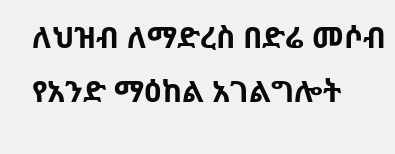ለህዝብ ለማድረስ በድሬ መሶብ የአንድ ማዕከል አገልግሎት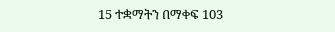15 ተቋማትን በማቀፍ 103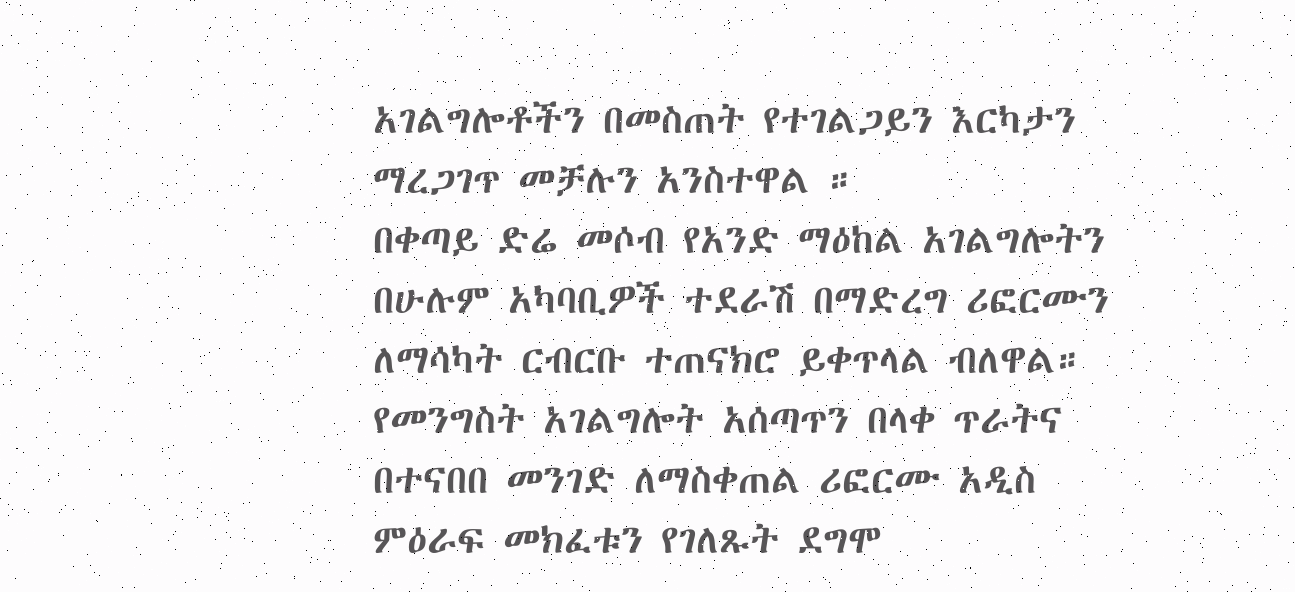አገልግሎቶችን በመስጠት የተገልጋይን እርካታን ማረጋገጥ መቻሉን አንስተዋል ።
በቀጣይ ድሬ መሶብ የአንድ ማዕከል አገልግሎትን በሁሉም አካባቢዎች ተደራሽ በማድረግ ሪፎርሙን ለማሳካት ርብርቡ ተጠናክሮ ይቀጥላል ብለዋል።
የመንግስት አገልግሎት አሰጣጥን በላቀ ጥራትና በተናበበ መንገድ ለማስቀጠል ሪፎርሙ አዲስ ምዕራፍ መክፈቱን የገለጹት ደግሞ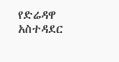የድሬዳዋ አስተዳደር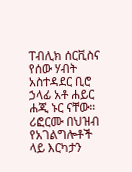ፐብሊክ ሰርቪስና የሰው ሃብት አስተዳደር ቢሮ ኃላፊ አቶ ሐይር ሐጂ ኑር ናቸው።
ሪፎርሙ በህዝብ የአገልግሎቶች ላይ እርካታን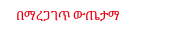በማረጋገጥ ውጤታማ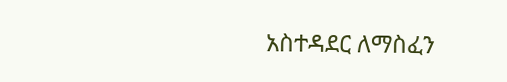አስተዳደር ለማስፈን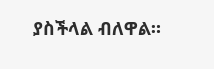ያስችላል ብለዋል።